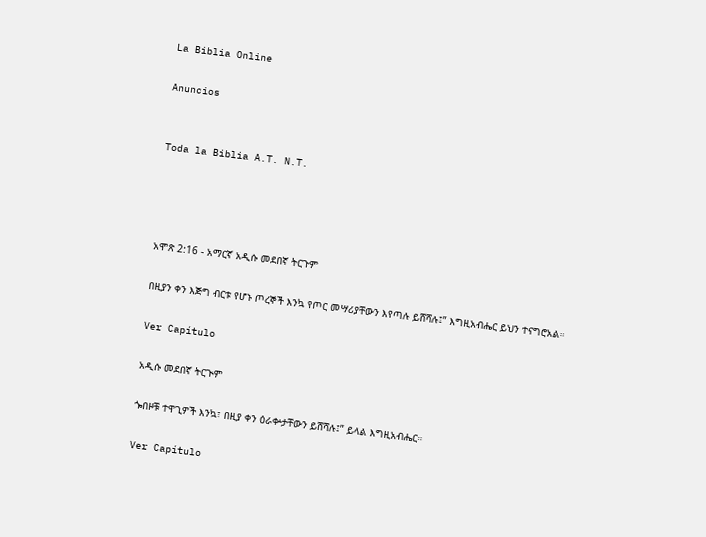La Biblia Online

Anuncios


Toda la Biblia A.T. N.T.




አሞጽ 2:16 - አማርኛ አዲሱ መደበኛ ትርጉም

በዚያን ቀን እጅግ ብርቱ የሆኑ ጦረኞች እንኳ የጦር መሣሪያቸውን እየጣሉ ይሸሻሉ፤” እግዚአብሔር ይህን ተናግሮአል።

Ver Capítulo

አዲሱ መደበኛ ትርጒም

ጐበዞቹ ተዋጊዎች እንኳ፣ በዚያ ቀን ዕራቍታቸውን ይሸሻሉ፤” ይላል እግዚአብሔር።

Ver Capítulo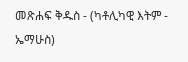መጽሐፍ ቅዱስ - (ካቶሊካዊ እትም - ኤማሁስ)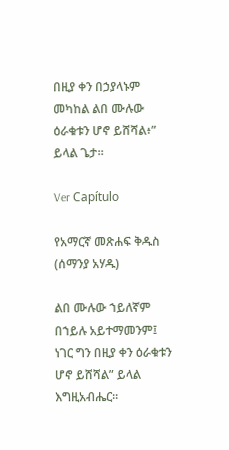በዚያ ቀን በኃያላኑም መካከል ልበ ሙሉው ዕራቁቱን ሆኖ ይሸሻል፥” ይላል ጌታ።

Ver Capítulo

የአማርኛ መጽሐፍ ቅዱስ (ሰማንያ አሃዱ)

ልበ ሙሉው ኀይለኛም በኀይሉ አይተማመንም፤ ነገር ግን በዚያ ቀን ዕራቁቱን ሆኖ ይሸሻል” ይላል እግዚአብሔር።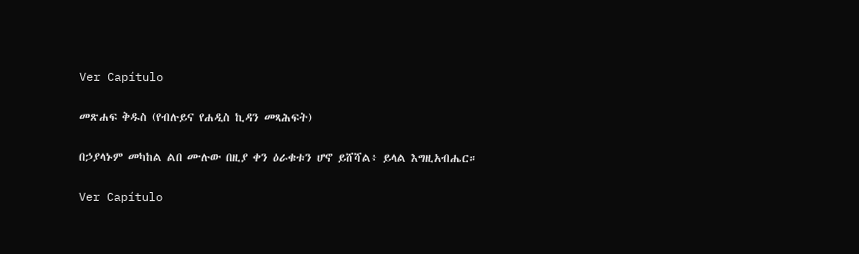Ver Capítulo

መጽሐፍ ቅዱስ (የብሉይና የሐዲስ ኪዳን መጻሕፍት)

በኃያላኑም መካከል ልበ ሙሉው በዚያ ቀን ዕራቁቱን ሆኖ ይሸሻል፥ ይላል እግዚአብሔር።

Ver Capítulo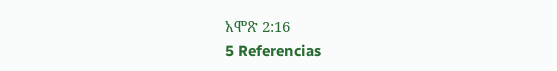አሞጽ 2:16
5 Referencias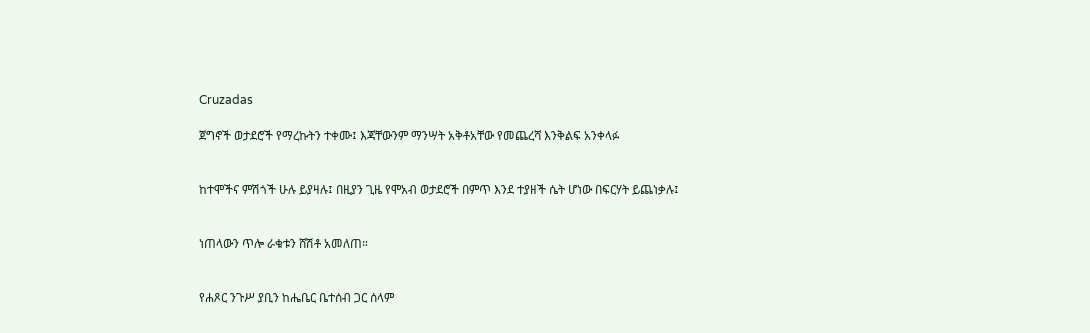Cruzadas

ጀግኖች ወታደሮች የማረኩትን ተቀሙ፤ እጃቸውንም ማንሣት አቅቶአቸው የመጨረሻ እንቅልፍ አንቀላፉ


ከተሞችና ምሽጎች ሁሉ ይያዛሉ፤ በዚያን ጊዜ የሞአብ ወታደሮች በምጥ እንደ ተያዘች ሴት ሆነው በፍርሃት ይጨነቃሉ፤


ነጠላውን ጥሎ ራቁቱን ሸሽቶ አመለጠ።


የሐጾር ንጉሥ ያቢን ከሔቤር ቤተሰብ ጋር ሰላም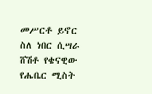መሥርቶ ይኖር ስለ ነበር ሲሣራ ሸሽቶ የቄናዊው የሔቤር ሚስት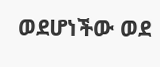ወደሆነችው ወደ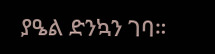ያዔል ድንኳን ገባ።